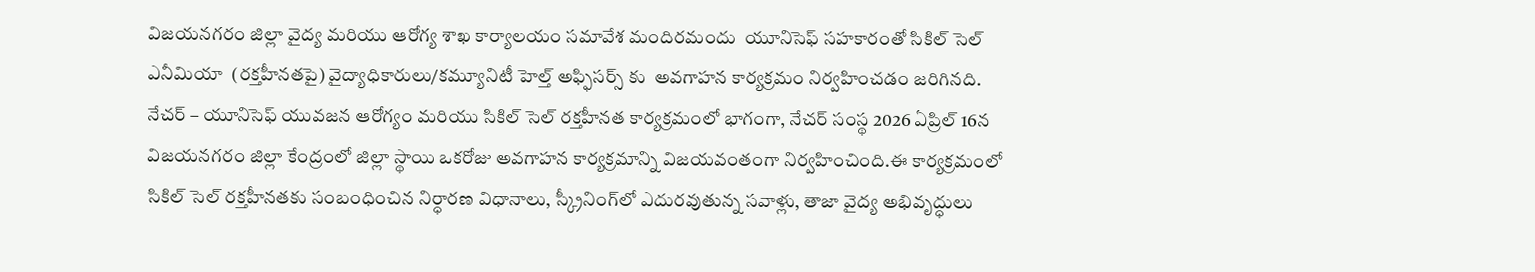విజయనగరం జిల్లా వైద్య మరియు ఆరోగ్య శాఖ కార్యాలయం సమావేశ మందిరమందు  యూనిసెఫ్ సహకారంతో సికిల్ సెల్ ఎనీమియా  (రక్తహీనతపై) వైద్యాధికారులు/కమ్యూనిటీ హెల్త్ అఫ్ఫిసర్స్ కు  అవగాహన కార్యక్రమం నిర్వహించడం జరిగినది.  నేచర్ – యూనిసెఫ్ యువజన ఆరోగ్యం మరియు సికిల్ సెల్ రక్తహీనత కార్యక్రమంలో భాగంగా, నేచర్ సంస్థ 2026 ఏప్రిల్ 16న విజయనగరం జిల్లా కేంద్రంలో జిల్లా స్థాయి ఒకరోజు అవగాహన కార్యక్రమాన్ని విజయవంతంగా నిర్వహించింది.ఈ కార్యక్రమంలో సికిల్ సెల్ రక్తహీనతకు సంబంధించిన నిర్ధారణ విధానాలు, స్క్రీనింగ్‌లో ఎదురవుతున్న సవాళ్లు, తాజా వైద్య అభివృద్ధులు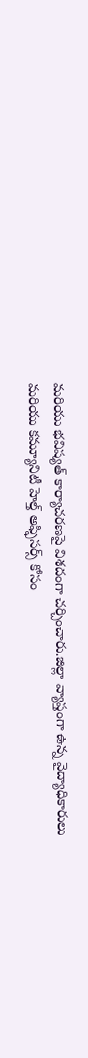మరియు భవిష్యత్ కార్యాచరణపై విశదంగా చర్చించారు.జిల్లా వ్యాప్తంగా ఉన్న వైద్యాధికారులు మరియు కమ్యూనిటీ హెల్త్ అఫ్ఫిసర్స్ కోసం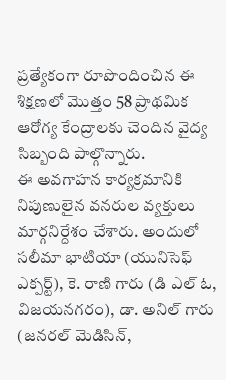ప్రత్యేకంగా రూపొందించిన ఈ శిక్షణలో మొత్తం 58 ప్రాథమిక ఆరోగ్య కేంద్రాలకు చెందిన వైద్య సిబ్బంది పాల్గొన్నారు.
ఈ అవగాహన కార్యక్రమానికి నిపుణులైన వనరుల వ్యక్తులు మార్గనిర్దేశం చేశారు. అందులో సలీమా భాటియా (యునిసెఫ్ ఎక్పర్ట్), కె. రాణి గారు (డి ఎల్ ఓ, విజయనగరం), డా. అనిల్ గారు (జనరల్ మెడిసిన్,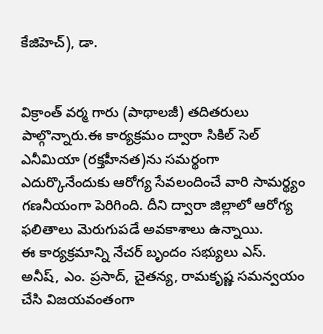కేజిహెచ్), డా.


విక్రాంత్ వర్మ గారు (పాథాలజీ) తదితరులు పాల్గొన్నారు.ఈ కార్యక్రమం ద్వారా సికిల్ సెల్ ఎనీమియా (రక్తహీనత)ను సమర్థంగా ఎదుర్కొనేందుకు ఆరోగ్య సేవలందించే వారి సామర్థ్యం గణనీయంగా పెరిగింది. దీని ద్వారా జిల్లాలో ఆరోగ్య ఫలితాలు మెరుగుపడే అవకాశాలు ఉన్నాయి.
ఈ కార్యక్రమాన్ని నేచర్ బృందం సభ్యులు ఎస్. అనీష్, ఎం. ప్రసాద్, చైతన్య, రామకృష్ణ సమన్వయం చేసి విజయవంతంగా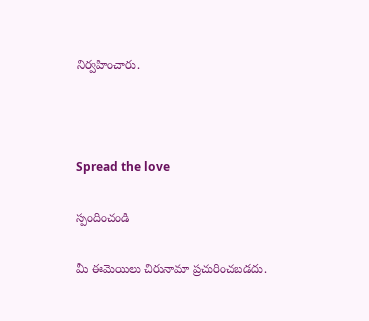నిర్వహించారు.



Spread the love

స్పందించండి

మీ ఈమెయిలు చిరునామా ప్రచురించబడదు.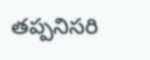తప్పనిసరి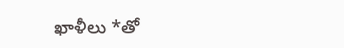ఖాళీలు *తో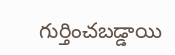గుర్తించబడ్డాయి